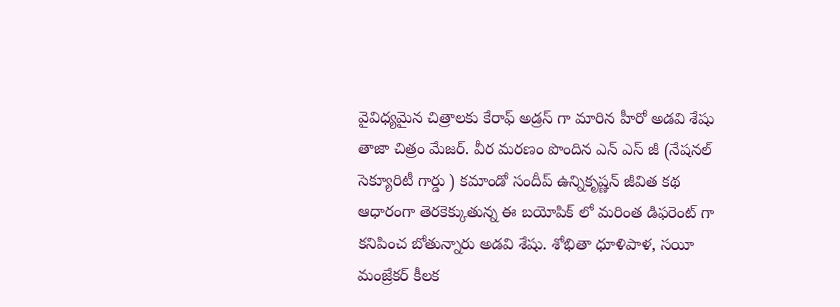వైవిధ్యమైన చిత్రాలకు కేరాఫ్ అడ్రస్ గా మారిన హీరో అడవి శేషు తాజా చిత్రం మేజర్. వీర మరణం పొందిన ఎన్ ఎస్ జీ (నేషనల్ సెక్యూరిటీ గార్డు ) కమాండో సందీప్ ఉన్నికృష్ణన్ జీవిత కథ ఆధారంగా తెరకెక్కుతున్న ఈ బయోపిక్ లో మరింత డిఫరెంట్ గా కనిపించ బోతున్నారు అడవి శేషు. శోభితా ధూళిపాళ, సయీ మంజ్రేకర్ కీలక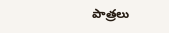పాత్రలు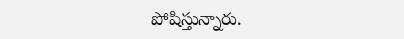పోషిస్తున్నారు.